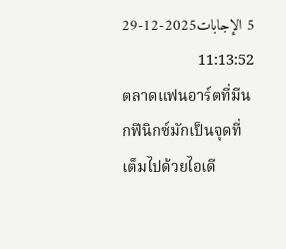5 الإجابات2025-12-29 11:13:52
ตลาดแฟนอาร์ตที่มีนกฟีนิกซ์มักเป็นจุดที่เต็มไปด้วยไอเดี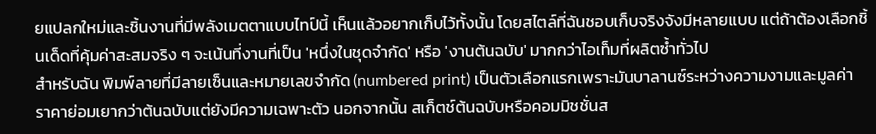ยแปลกใหม่และชิ้นงานที่มีพลังเมตตาแบบไทป์นี้ เห็นแล้วอยากเก็บไว้ทั้งนั้น โดยสไตล์ที่ฉันชอบเก็บจริงจังมีหลายแบบ แต่ถ้าต้องเลือกชิ้นเด็ดที่คุ้มค่าสะสมจริง ๆ จะเน้นที่งานที่เป็น 'หนึ่งในชุดจำกัด' หรือ 'งานต้นฉบับ' มากกว่าไอเท็มที่ผลิตซ้ำทั่วไป
สำหรับฉัน พิมพ์ลายที่มีลายเซ็นและหมายเลขจำกัด (numbered print) เป็นตัวเลือกแรกเพราะมันบาลานซ์ระหว่างความงามและมูลค่า ราคาย่อมเยากว่าต้นฉบับแต่ยังมีความเฉพาะตัว นอกจากนั้น สเก็ตช์ต้นฉบับหรือคอมมิชชั่นส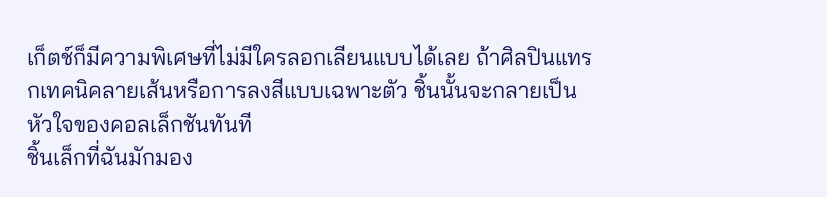เก็ตช์ก็มีความพิเศษที่ไม่มีใครลอกเลียนแบบได้เลย ถ้าศิลปินแทรกเทคนิคลายเส้นหรือการลงสีแบบเฉพาะตัว ชิ้นนั้นจะกลายเป็นหัวใจของคอลเล็กชันทันที
ชิ้นเล็กที่ฉันมักมอง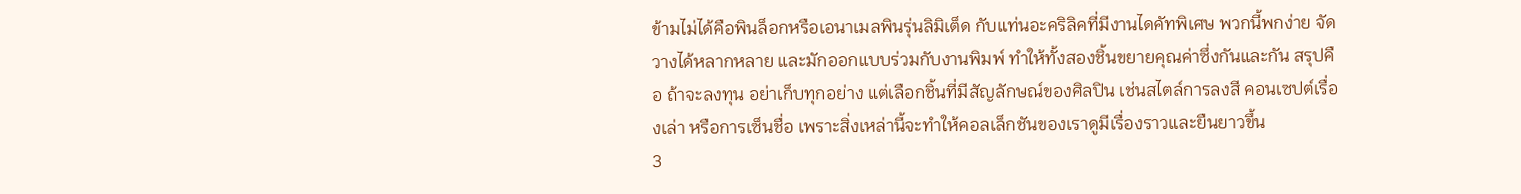ข้ามไม่ได้คือพินล็อกหรือเอนาเมลพินรุ่นลิมิเต็ด กับแท่นอะคริลิคที่มีงานไดคัทพิเศษ พวกนี้พกง่าย จัดวางได้หลากหลาย และมักออกแบบร่วมกับงานพิมพ์ ทำให้ทั้งสองชิ้นขยายคุณค่าซึ่งกันและกัน สรุปคือ ถ้าจะลงทุน อย่าเก็บทุกอย่าง แต่เลือกชิ้นที่มีสัญลักษณ์ของศิลปิน เช่นสไตล์การลงสี คอนเซปต์เรื่องเล่า หรือการเซ็นชื่อ เพราะสิ่งเหล่านี้จะทำให้คอลเล็กชันของเราดูมีเรื่องราวและยืนยาวขึ้น
3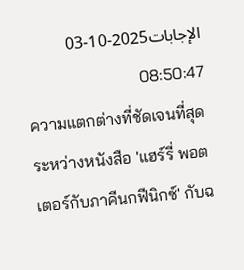الإجابات2025-10-03 08:50:47
ความแตกต่างที่ชัดเจนที่สุดระหว่างหนังสือ 'แฮร์รี่ พอตเตอร์กับภาคีนกฟีนิกซ์' กับฉ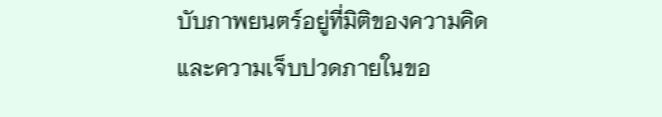บับภาพยนตร์อยู่ที่มิติของความคิดและความเจ็บปวดภายในขอ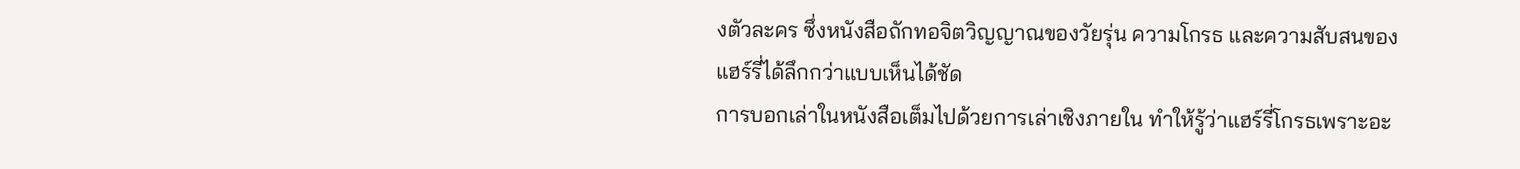งตัวละคร ซึ่งหนังสือถักทอจิตวิญญาณของวัยรุ่น ความโกรธ และความสับสนของแฮร์รี่ได้ลึกกว่าแบบเห็นได้ชัด
การบอกเล่าในหนังสือเต็มไปด้วยการเล่าเชิงภายใน ทำให้รู้ว่าแฮร์รี่โกรธเพราะอะ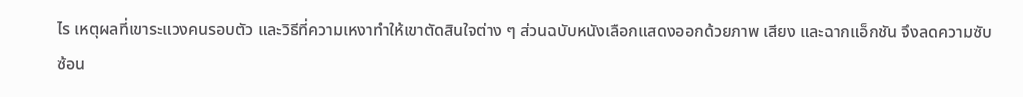ไร เหตุผลที่เขาระแวงคนรอบตัว และวิธีที่ความเหงาทำให้เขาตัดสินใจต่าง ๆ ส่วนฉบับหนังเลือกแสดงออกด้วยภาพ เสียง และฉากแอ็กชัน จึงลดความซับซ้อน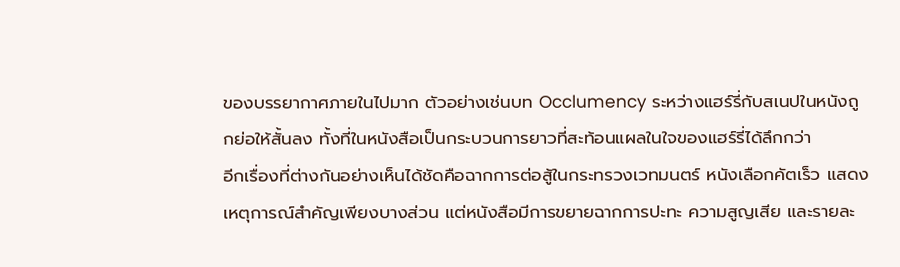ของบรรยากาศภายในไปมาก ตัวอย่างเช่นบท Occlumency ระหว่างแฮร์รี่กับสเนปในหนังถูกย่อให้สั้นลง ทั้งที่ในหนังสือเป็นกระบวนการยาวที่สะท้อนแผลในใจของแฮร์รี่ได้ลึกกว่า
อีกเรื่องที่ต่างกันอย่างเห็นได้ชัดคือฉากการต่อสู้ในกระทรวงเวทมนตร์ หนังเลือกคัตเร็ว แสดงเหตุการณ์สำคัญเพียงบางส่วน แต่หนังสือมีการขยายฉากการปะทะ ความสูญเสีย และรายละ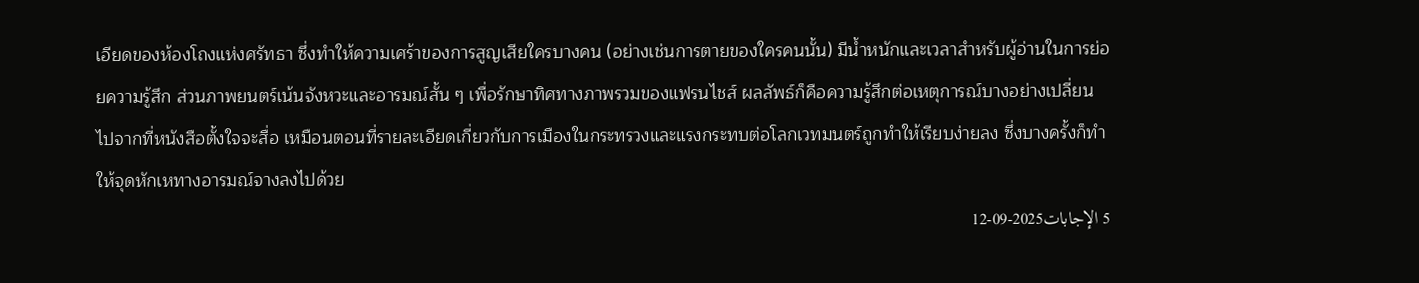เอียดของห้องโถงแห่งศรัทธา ซึ่งทำให้ความเศร้าของการสูญเสียใครบางคน (อย่างเช่นการตายของใครคนนั้น) มีน้ำหนักและเวลาสำหรับผู้อ่านในการย่อยความรู้สึก ส่วนภาพยนตร์เน้นจังหวะและอารมณ์สั้น ๆ เพื่อรักษาทิศทางภาพรวมของแฟรนไชส์ ผลลัพธ์ก็คือความรู้สึกต่อเหตุการณ์บางอย่างเปลี่ยนไปจากที่หนังสือตั้งใจจะสื่อ เหมือนตอนที่รายละเอียดเกี่ยวกับการเมืองในกระทรวงและแรงกระทบต่อโลกเวทมนตร์ถูกทำให้เรียบง่ายลง ซึ่งบางครั้งก็ทำให้จุดหักเหทางอารมณ์จางลงไปด้วย
5 الإجابات2025-09-12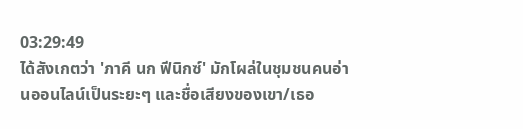03:29:49
ได้สังเกตว่า 'ภาคี นก ฟีนิกซ์' มักโผล่ในชุมชนคนอ่านออนไลน์เป็นระยะๆ และชื่อเสียงของเขา/เธอ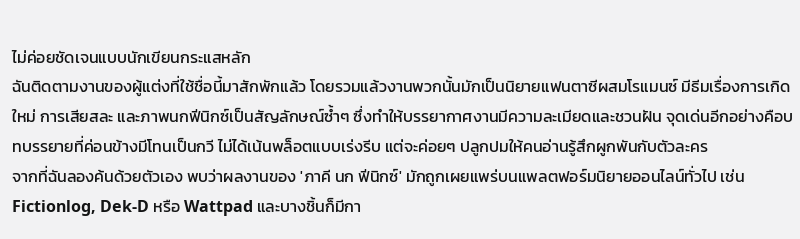ไม่ค่อยชัดเจนแบบนักเขียนกระแสหลัก
ฉันติดตามงานของผู้แต่งที่ใช้ชื่อนี้มาสักพักแล้ว โดยรวมแล้วงานพวกนั้นมักเป็นนิยายแฟนตาซีผสมโรแมนซ์ มีธีมเรื่องการเกิดใหม่ การเสียสละ และภาพนกฟีนิกซ์เป็นสัญลักษณ์ซ้ำๆ ซึ่งทำให้บรรยากาศงานมีความละเมียดและชวนฝัน จุดเด่นอีกอย่างคือบทบรรยายที่ค่อนข้างมีโทนเป็นกวี ไม่ได้เน้นพล็อตแบบเร่งรีบ แต่จะค่อยๆ ปลูกปมให้คนอ่านรู้สึกผูกพันกับตัวละคร
จากที่ฉันลองค้นด้วยตัวเอง พบว่าผลงานของ 'ภาคี นก ฟีนิกซ์' มักถูกเผยแพร่บนแพลตฟอร์มนิยายออนไลน์ทั่วไป เช่น Fictionlog, Dek-D หรือ Wattpad และบางชิ้นก็มีกา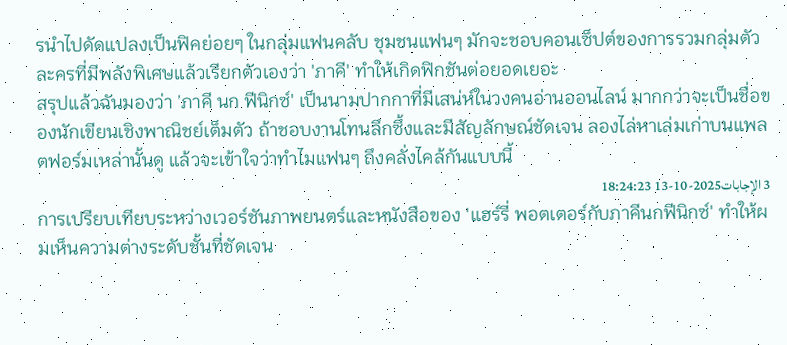รนำไปดัดแปลงเป็นฟิคย่อยๆ ในกลุ่มแฟนคลับ ชุมชนแฟนๆ มักจะชอบคอนเซ็ปต์ของการรวมกลุ่มตัวละครที่มีพลังพิเศษแล้วเรียกตัวเองว่า 'ภาคี' ทำให้เกิดฟิกชันต่อยอดเยอะ
สรุปแล้วฉันมองว่า 'ภาคี นก ฟีนิกซ์' เป็นนามปากกาที่มีเสน่ห์ในวงคนอ่านออนไลน์ มากกว่าจะเป็นชื่อของนักเขียนเชิงพาณิชย์เต็มตัว ถ้าชอบงานโทนลึกซึ้งและมีสัญลักษณ์ชัดเจน ลองไล่หาเล่มเก่าบนแพลตฟอร์มเหล่านั้นดู แล้วจะเข้าใจว่าทำไมแฟนๆ ถึงคลั่งไคล้กันแบบนี้
3 الإجابات2025-10-13 18:24:23
การเปรียบเทียบระหว่างเวอร์ชันภาพยนตร์และหนังสือของ 'แฮร์รี่ พอตเตอร์กับภาคีนกฟีนิกซ์' ทำให้ผมเห็นความต่างระดับชั้นที่ชัดเจน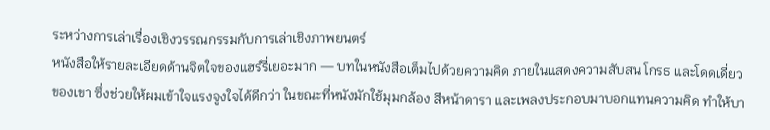ระหว่างการเล่าเรื่องเชิงวรรณกรรมกับการเล่าเชิงภาพยนตร์
หนังสือให้รายละเอียดด้านจิตใจของแฮร์รี่เยอะมาก — บทในหนังสือเต็มไปด้วยความคิด ภายในแสดงความสับสน โกรธ และโดดเดี่ยวของเขา ซึ่งช่วยให้ผมเข้าใจแรงจูงใจได้ดีกว่า ในขณะที่หนังมักใช้มุมกล้อง สีหน้าดารา และเพลงประกอบมาบอกแทนความคิด ทำให้บา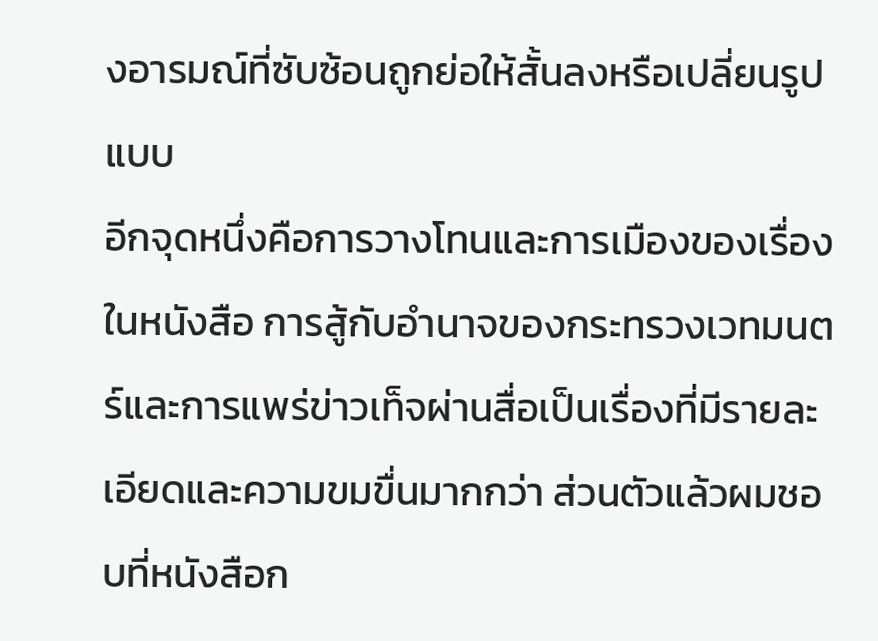งอารมณ์ที่ซับซ้อนถูกย่อให้สั้นลงหรือเปลี่ยนรูปแบบ
อีกจุดหนึ่งคือการวางโทนและการเมืองของเรื่อง ในหนังสือ การสู้กับอำนาจของกระทรวงเวทมนตร์และการแพร่ข่าวเท็จผ่านสื่อเป็นเรื่องที่มีรายละเอียดและความขมขื่นมากกว่า ส่วนตัวแล้วผมชอบที่หนังสือก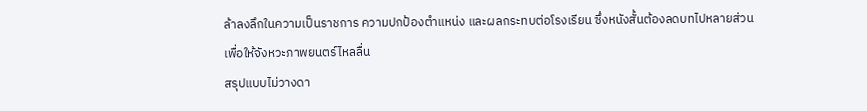ล้าลงลึกในความเป็นราชการ ความปกป้องตำแหน่ง และผลกระทบต่อโรงเรียน ซึ่งหนังสั้นต้องลดบทไปหลายส่วนเพื่อให้จังหวะภาพยนตร์ไหลลื่น
สรุปแบบไม่วางดา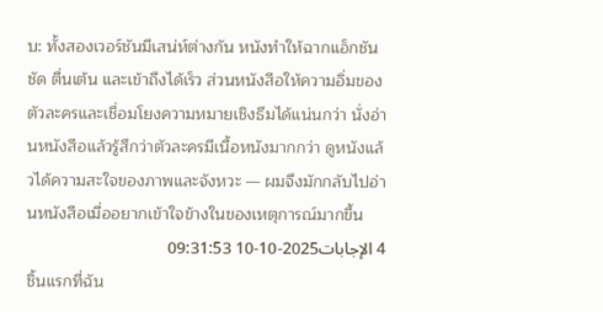บ: ทั้งสองเวอร์ชันมีเสน่ห์ต่างกัน หนังทำให้ฉากแอ็กชันชัด ตื่นเต้น และเข้าถึงได้เร็ว ส่วนหนังสือให้ความอิ่มของตัวละครและเชื่อมโยงความหมายเชิงธีมได้แน่นกว่า นั่งอ่านหนังสือแล้วรู้สึกว่าตัวละครมีเนื้อหนังมากกว่า ดูหนังแล้วได้ความสะใจของภาพและจังหวะ — ผมจึงมักกลับไปอ่านหนังสือเมื่ออยากเข้าใจข้างในของเหตุการณ์มากขึ้น
4 الإجابات2025-10-10 09:31:53
ชิ้นแรกที่ฉัน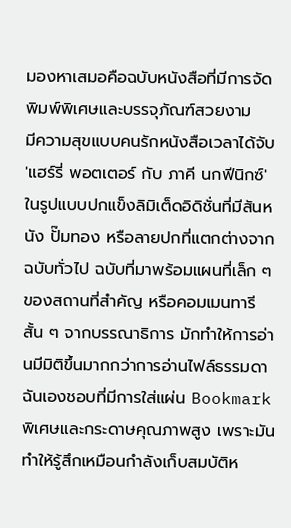มองหาเสมอคือฉบับหนังสือที่มีการจัดพิมพ์พิเศษและบรรจุภัณฑ์สวยงาม
มีความสุขแบบคนรักหนังสือเวลาได้จับ 'แฮร์รี่ พอตเตอร์ กับ ภาคี นกฟีนิกซ์' ในรูปแบบปกแข็งลิมิเต็ดอิดิชั่นที่มีสันหนัง ปั๊มทอง หรือลายปกที่แตกต่างจากฉบับทั่วไป ฉบับที่มาพร้อมแผนที่เล็ก ๆ ของสถานที่สำคัญ หรือคอมเมนทารีสั้น ๆ จากบรรณาธิการ มักทำให้การอ่านมีมิติขึ้นมากกว่าการอ่านไฟล์ธรรมดา ฉันเองชอบที่มีการใส่แผ่น Bookmark พิเศษและกระดาษคุณภาพสูง เพราะมันทำให้รู้สึกเหมือนกำลังเก็บสมบัติห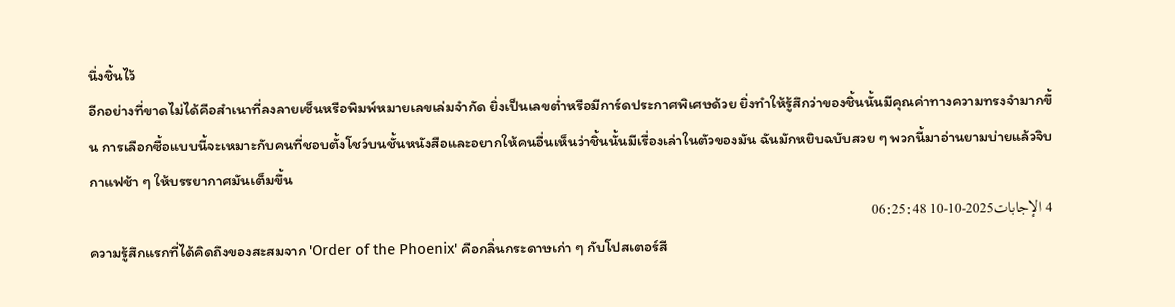นึ่งชิ้นไว้
อีกอย่างที่ขาดไม่ได้คือสำเนาที่ลงลายเซ็นหรือพิมพ์หมายเลขเล่มจำกัด ยิ่งเป็นเลขต่ำหรือมีการ์ดประกาศพิเศษด้วย ยิ่งทำให้รู้สึกว่าของชิ้นนั้นมีคุณค่าทางความทรงจำมากขึ้น การเลือกซื้อแบบนี้จะเหมาะกับคนที่ชอบตั้งโชว์บนชั้นหนังสือและอยากให้คนอื่นเห็นว่าชิ้นนั้นมีเรื่องเล่าในตัวของมัน ฉันมักหยิบฉบับสวย ๆ พวกนี้มาอ่านยามบ่ายแล้วจิบกาแฟช้า ๆ ให้บรรยากาศมันเต็มขึ้น
4 الإجابات2025-10-10 06:25:48
ความรู้สึกแรกที่ได้คิดถึงของสะสมจาก 'Order of the Phoenix' คือกลิ่นกระดาษเก่า ๆ กับโปสเตอร์สี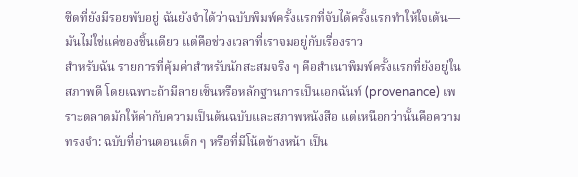ซีดที่ยังมีรอยพับอยู่ ฉันยังจำได้ว่าฉบับพิมพ์ครั้งแรกที่จับได้ครั้งแรกทำให้ใจเต้น—มันไม่ใช่แค่ของชิ้นเดียว แต่คือช่วงเวลาที่เราจมอยู่กับเรื่องราว
สำหรับฉัน รายการที่คุ้มค่าสำหรับนักสะสมจริง ๆ คือสำเนาพิมพ์ครั้งแรกที่ยังอยู่ในสภาพดี โดยเฉพาะถ้ามีลายเซ็นหรือหลักฐานการเป็นเอกฉันท์ (provenance) เพราะตลาดมักให้ค่ากับความเป็นต้นฉบับและสภาพหนังสือ แต่เหนือกว่านั้นคือความทรงจำ: ฉบับที่อ่านตอนเด็ก ๆ หรือที่มีโน้ตข้างหน้า เป็น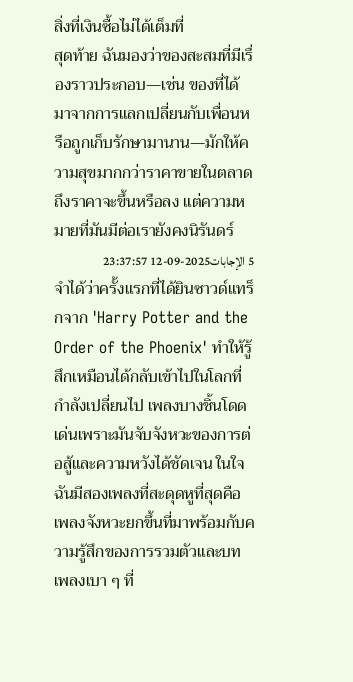สิ่งที่เงินซื้อไม่ได้เต็มที่
สุดท้าย ฉันมองว่าของสะสมที่มีเรื่องราวประกอบ—เช่น ของที่ได้มาจากการแลกเปลี่ยนกับเพื่อนหรือถูกเก็บรักษามานาน—มักให้ความสุขมากกว่าราคาขายในตลาด ถึงราคาจะขึ้นหรือลง แต่ความหมายที่มันมีต่อเรายังคงนิรันดร์
5 الإجابات2025-09-12 23:37:57
จำได้ว่าครั้งแรกที่ได้ยินซาวด์แทร็กจาก 'Harry Potter and the Order of the Phoenix' ทำให้รู้สึกเหมือนได้กลับเข้าไปในโลกที่กำลังเปลี่ยนไป เพลงบางชิ้นโดดเด่นเพราะมันจับจังหวะของการต่อสู้และความหวังได้ชัดเจน ในใจฉันมีสองเพลงที่สะดุดหูที่สุดคือเพลงจังหวะยกขึ้นที่มาพร้อมกับความรู้สึกของการรวมตัวและบทเพลงเบา ๆ ที่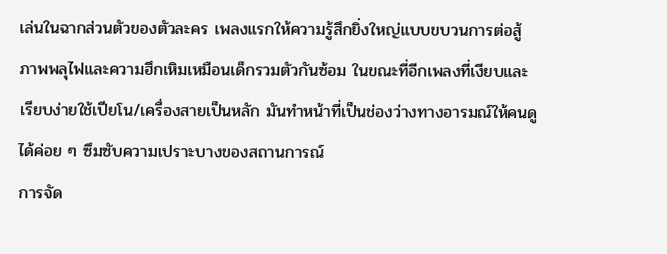เล่นในฉากส่วนตัวของตัวละคร เพลงแรกให้ความรู้สึกยิ่งใหญ่แบบขบวนการต่อสู้ ภาพพลุไฟและความฮึกเหิมเหมือนเด็กรวมตัวกันซ้อม ในขณะที่อีกเพลงที่เงียบและเรียบง่ายใช้เปียโน/เครื่องสายเป็นหลัก มันทำหน้าที่เป็นช่องว่างทางอารมณ์ให้คนดูได้ค่อย ๆ ซึมซับความเปราะบางของสถานการณ์
การจัด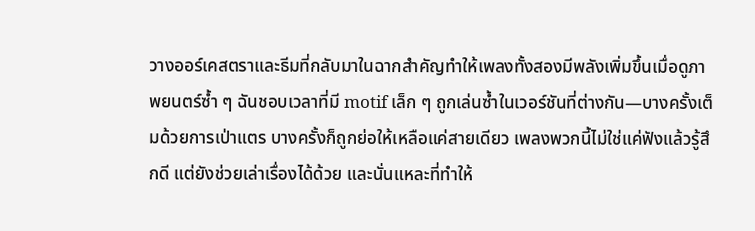วางออร์เคสตราและธีมที่กลับมาในฉากสำคัญทำให้เพลงทั้งสองมีพลังเพิ่มขึ้นเมื่อดูภาพยนตร์ซ้ำ ๆ ฉันชอบเวลาที่มี motif เล็ก ๆ ถูกเล่นซ้ำในเวอร์ชันที่ต่างกัน—บางครั้งเต็มด้วยการเป่าแตร บางครั้งก็ถูกย่อให้เหลือแค่สายเดียว เพลงพวกนี้ไม่ใช่แค่ฟังแล้วรู้สึกดี แต่ยังช่วยเล่าเรื่องได้ด้วย และนั่นแหละที่ทำให้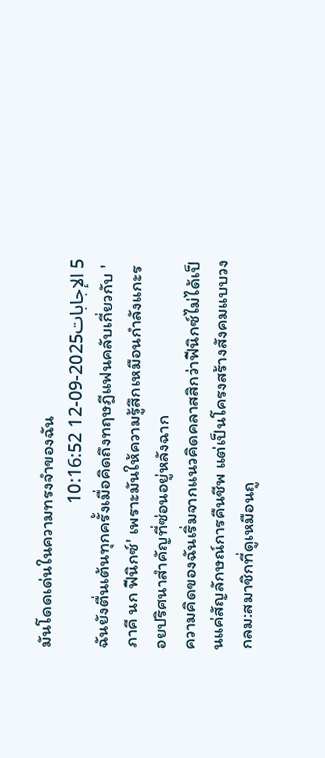มันโดดเด่นในความทรงจำของฉัน
5 الإجابات2025-09-12 10:16:52
ฉันยังตื่นเต้นทุกครั้งเมื่อคิดถึงทฤษฎีแฟนคลับเกี่ยวกับ 'ภาคี นก ฟีนิกซ์' เพราะมันให้ความรู้สึกเหมือนกำลังแกะรอยปริศนาสำคัญที่ซ่อนอยู่หลังฉาก
ความคิดของฉันเริ่มจากแนวคิดคลาสสิกว่าฟีนิกซ์ไม่ได้เป็นแค่สัญลักษณ์การคืนชีพ แต่เป็นโครงสร้างสังคมแบบวงกลม:สมาชิกที่ดูเหมือนถู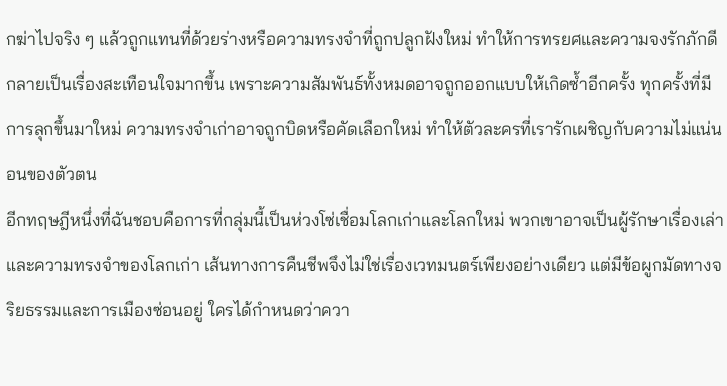กฆ่าไปจริง ๆ แล้วถูกแทนที่ด้วยร่างหรือความทรงจำที่ถูกปลูกฝังใหม่ ทำให้การทรยศและความจงรักภักดีกลายเป็นเรื่องสะเทือนใจมากขึ้น เพราะความสัมพันธ์ทั้งหมดอาจถูกออกแบบให้เกิดซ้ำอีกครั้ง ทุกครั้งที่มีการลุกขึ้นมาใหม่ ความทรงจำเก่าอาจถูกบิดหรือคัดเลือกใหม่ ทำให้ตัวละครที่เรารักเผชิญกับความไม่แน่นอนของตัวตน
อีกทฤษฎีหนึ่งที่ฉันชอบคือการที่กลุ่มนี้เป็นห่วงโซ่เชื่อมโลกเก่าและโลกใหม่ พวกเขาอาจเป็นผู้รักษาเรื่องเล่าและความทรงจำของโลกเก่า เส้นทางการคืนชีพจึงไม่ใช่เรื่องเวทมนตร์เพียงอย่างเดียว แต่มีข้อผูกมัดทางจริยธรรมและการเมืองซ่อนอยู่ ใครได้กำหนดว่าควา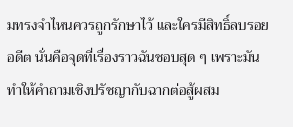มทรงจำไหนควรถูกรักษาไว้ และใครมีสิทธิ์ลบรอยอดีต นั่นคือจุดที่เรื่องราวฉันชอบสุด ๆ เพราะมันทำให้คำถามเชิงปรัชญากับฉากต่อสู้ผสม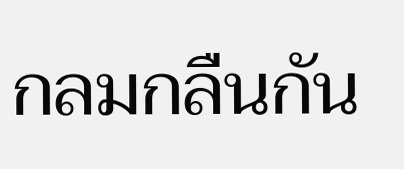กลมกลืนกัน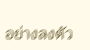อย่างลงตัว